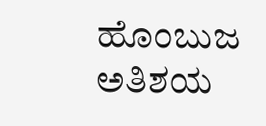ಹೊಂಬುಜ ಅತಿಶಯ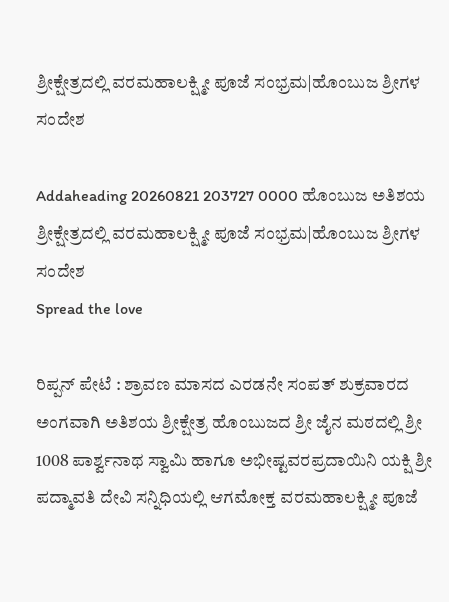ಶ್ರೀಕ್ಷೇತ್ರದಲ್ಲಿ ವರಮಹಾಲಕ್ಷ್ಮೀ ಪೂಜೆ ಸಂಭ್ರಮ|ಹೊಂಬುಜ ಶ್ರೀಗಳ ಸಂದೇಶ

Addaheading 20260821 203727 0000 ಹೊಂಬುಜ ಅತಿಶಯ ಶ್ರೀಕ್ಷೇತ್ರದಲ್ಲಿ ವರಮಹಾಲಕ್ಷ್ಮೀ ಪೂಜೆ ಸಂಭ್ರಮ|ಹೊಂಬುಜ ಶ್ರೀಗಳ ಸಂದೇಶ
Spread the love

ರಿಪ್ಪನ್ ಪೇಟೆ : ಶ್ರಾವಣ ಮಾಸದ ಎರಡನೇ ಸಂಪತ್ ಶುಕ್ರವಾರದ ಅಂಗವಾಗಿ ಅತಿಶಯ ಶ್ರೀಕ್ಷೇತ್ರ ಹೊಂಬುಜದ ಶ್ರೀ ಜೈನ ಮಠದಲ್ಲಿ ಶ್ರೀ 1008 ಪಾರ್ಶ್ವನಾಥ ಸ್ವಾಮಿ ಹಾಗೂ ಅಭೀಷ್ಟವರಪ್ರದಾಯಿನಿ ಯಕ್ಷಿ ಶ್ರೀ ಪದ್ಮಾವತಿ ದೇವಿ ಸನ್ನಿಧಿಯಲ್ಲಿ ಆಗಮೋಕ್ತ ವರಮಹಾಲಕ್ಷ್ಮೀ ಪೂಜೆ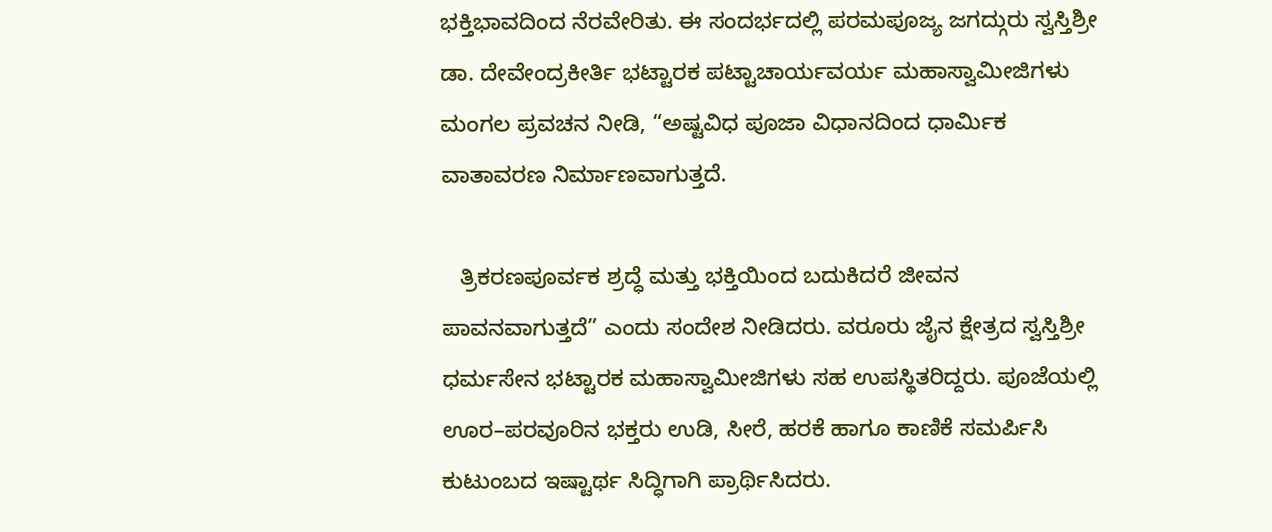ಭಕ್ತಿಭಾವದಿಂದ ನೆರವೇರಿತು. ಈ ಸಂದರ್ಭದಲ್ಲಿ ಪರಮಪೂಜ್ಯ ಜಗದ್ಗುರು ಸ್ವಸ್ತಿಶ್ರೀ ಡಾ. ದೇವೇಂದ್ರಕೀರ್ತಿ ಭಟ್ಟಾರಕ ಪಟ್ಟಾಚಾರ್ಯವರ್ಯ ಮಹಾಸ್ವಾಮೀಜಿಗಳು ಮಂಗಲ ಪ್ರವಚನ ನೀಡಿ, “ಅಷ್ಟವಿಧ ಪೂಜಾ ವಿಧಾನದಿಂದ ಧಾರ್ಮಿಕ ವಾತಾವರಣ ನಿರ್ಮಾಣವಾಗುತ್ತದೆ.

   ತ್ರಿಕರಣಪೂರ್ವಕ ಶ್ರದ್ಧೆ ಮತ್ತು ಭಕ್ತಿಯಿಂದ ಬದುಕಿದರೆ ಜೀವನ ಪಾವನವಾಗುತ್ತದೆ” ಎಂದು ಸಂದೇಶ ನೀಡಿದರು. ವರೂರು ಜೈನ ಕ್ಷೇತ್ರದ ಸ್ವಸ್ತಿಶ್ರೀ ಧರ್ಮಸೇನ ಭಟ್ಟಾರಕ ಮಹಾಸ್ವಾಮೀಜಿಗಳು ಸಹ ಉಪಸ್ಥಿತರಿದ್ದರು. ಪೂಜೆಯಲ್ಲಿ ಊರ–ಪರವೂರಿನ ಭಕ್ತರು ಉಡಿ, ಸೀರೆ, ಹರಕೆ ಹಾಗೂ ಕಾಣಿಕೆ ಸಮರ್ಪಿಸಿ ಕುಟುಂಬದ ಇಷ್ಟಾರ್ಥ ಸಿದ್ಧಿಗಾಗಿ ಪ್ರಾರ್ಥಿಸಿದರು.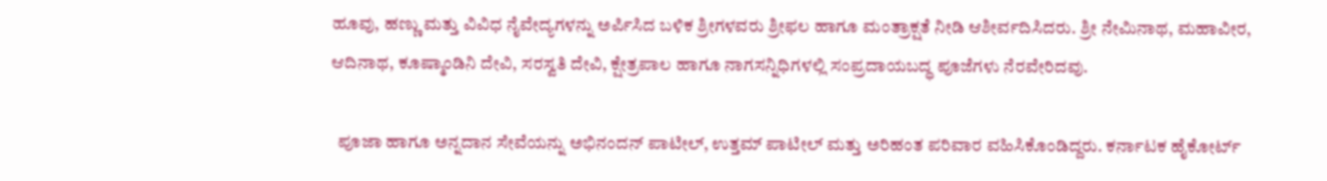ಹೂವು, ಹಣ್ಣು ಮತ್ತು ವಿವಿಧ ನೈವೇದ್ಯಗಳನ್ನು ಅರ್ಪಿಸಿದ ಬಳಿಕ ಶ್ರೀಗಳವರು ಶ್ರೀಫಲ ಹಾಗೂ ಮಂತ್ರಾಕ್ಷತೆ ನೀಡಿ ಆಶೀರ್ವದಿಸಿದರು. ಶ್ರೀ ನೇಮಿನಾಥ, ಮಹಾವೀರ, ಆದಿನಾಥ, ಕೂಷ್ಮಾಂಡಿನಿ ದೇವಿ, ಸರಸ್ವತಿ ದೇವಿ, ಕ್ಷೇತ್ರಪಾಲ ಹಾಗೂ ನಾಗಸನ್ನಿಧಿಗಳಲ್ಲಿ ಸಂಪ್ರದಾಯಬದ್ಧ ಪೂಜೆಗಳು ನೆರವೇರಿದವು.

  ಪೂಜಾ ಹಾಗೂ ಅನ್ನದಾನ ಸೇವೆಯನ್ನು ಅಭಿನಂದನ್ ಪಾಟೀಲ್, ಉತ್ತಮ್ ಪಾಟೀಲ್ ಮತ್ತು ಅರಿಹಂತ ಪರಿವಾರ ವಹಿಸಿಕೊಂಡಿದ್ದರು. ಕರ್ನಾಟಕ ಹೈಕೋರ್ಟ್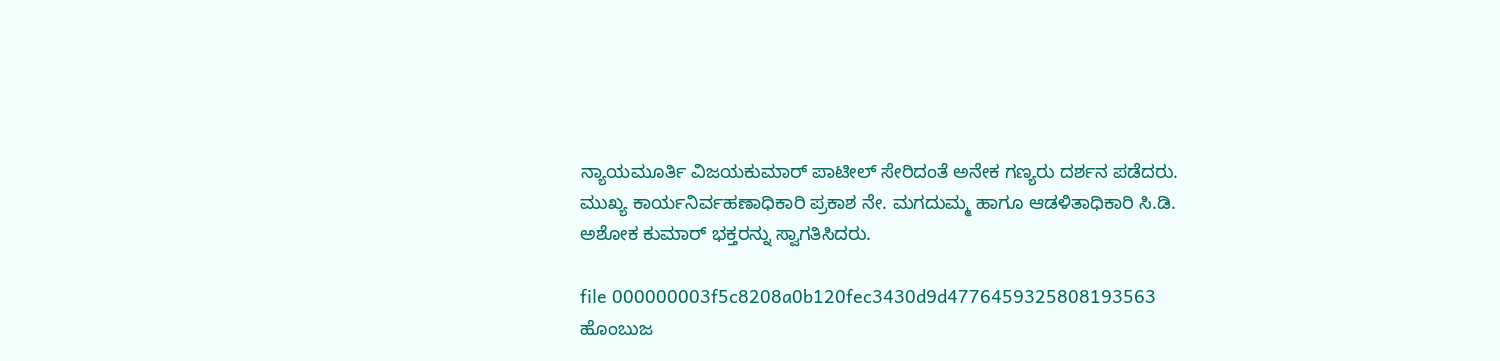ನ್ಯಾಯಮೂರ್ತಿ ವಿಜಯಕುಮಾರ್ ಪಾಟೀಲ್ ಸೇರಿದಂತೆ ಅನೇಕ ಗಣ್ಯರು ದರ್ಶನ ಪಡೆದರು. ಮುಖ್ಯ ಕಾರ್ಯನಿರ್ವಹಣಾಧಿಕಾರಿ ಪ್ರಕಾಶ ನೇ. ಮಗದುಮ್ಮ ಹಾಗೂ ಆಡಳಿತಾಧಿಕಾರಿ ಸಿ.ಡಿ. ಅಶೋಕ ಕುಮಾರ್ ಭಕ್ತರನ್ನು ಸ್ವಾಗತಿಸಿದರು.

file 000000003f5c8208a0b120fec3430d9d4776459325808193563 ಹೊಂಬುಜ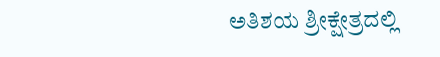ಅತಿಶಯ ಶ್ರೀಕ್ಷೇತ್ರದಲ್ಲಿ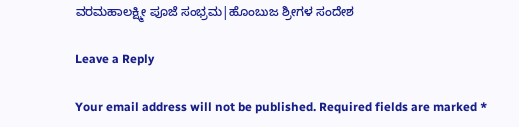ವರಮಹಾಲಕ್ಷ್ಮೀ ಪೂಜೆ ಸಂಭ್ರಮ|ಹೊಂಬುಜ ಶ್ರೀಗಳ ಸಂದೇಶ

Leave a Reply

Your email address will not be published. Required fields are marked *